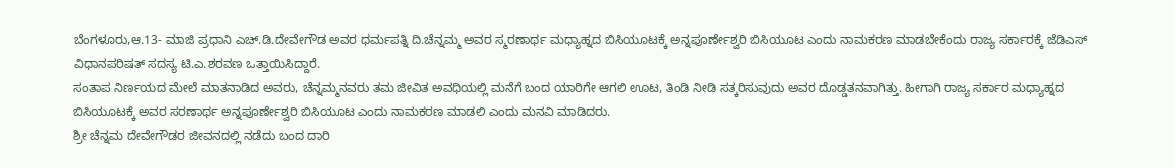ಬೆಂಗಳೂರು,ಆ.13- ಮಾಜಿ ಪ್ರಧಾನಿ ಎಚ್.ಡಿ.ದೇವೇಗೌಡ ಅವರ ಧರ್ಮಪತ್ನಿ ದಿ.ಚೆನ್ನಮ್ಮ ಅವರ ಸ್ಮರಣಾರ್ಥ ಮಧ್ಯಾಹ್ನದ ಬಿಸಿಯೂಟಕ್ಕೆ ಅನ್ನಪೂರ್ಣೇಶ್ವರಿ ಬಿಸಿಯೂಟ ಎಂದು ನಾಮಕರಣ ಮಾಡಬೇಕೆಂದು ರಾಜ್ಯ ಸರ್ಕಾರಕ್ಕೆ ಜೆಡಿಎಸ್ ವಿಧಾನಪರಿಷತ್ ಸದಸ್ಯ ಟಿ.ಎ.ಶರವಣ ಒತ್ತಾಯಿಸಿದ್ದಾರೆ.
ಸಂತಾಪ ನಿರ್ಣಯದ ಮೇಲೆ ಮಾತನಾಡಿದ ಅವರು, ಚೆನ್ನಮ್ಮನವರು ತಮ ಜೀವಿತ ಅವಧಿಯಲ್ಲಿ ಮನೆಗೆ ಬಂದ ಯಾರಿಗೇ ಆಗಲಿ ಊಟ, ತಿಂಡಿ ನೀಡಿ ಸತ್ಕರಿಸುವುದು ಅವರ ದೊಡ್ಡತನವಾಗಿತ್ತು. ಹೀಗಾಗಿ ರಾಜ್ಯ ಸರ್ಕಾರ ಮಧ್ಯಾಹ್ನದ ಬಿಸಿಯೂಟಕ್ಕೆ ಅವರ ಸರಣಾರ್ಥ ಅನ್ನಪೂರ್ಣೇಶ್ವರಿ ಬಿಸಿಯೂಟ ಎಂದು ನಾಮಕರಣ ಮಾಡಲಿ ಎಂದು ಮನವಿ ಮಾಡಿದರು.
ಶ್ರೀ ಚೆನ್ನಮ ದೇವೇಗೌಡರ ಜೀವನದಲ್ಲಿ ನಡೆದು ಬಂದ ದಾರಿ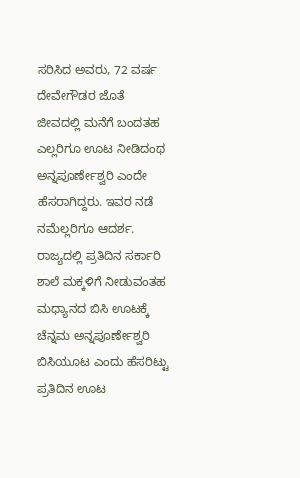ಸರಿಸಿದ ಅವರು, 72 ವರ್ಷ ದೇವೇಗೌಡರ ಜೊತೆ ಜೀವದಲ್ಲಿ ಮನೆಗೆ ಬಂದತಹ ಎಲ್ಲರಿಗೂ ಊಟ ನೀಡಿದಂಥ ಅನ್ನಪೂರ್ಣೇಶ್ವರಿ ಎಂದೇ ಹೆಸರಾಗಿದ್ದರು. ಇವರ ನಡೆ ನಮೆಲ್ಲರಿಗೂ ಆದರ್ಶ.
ರಾಜ್ಯದಲ್ಲಿ ಪ್ರತಿದಿನ ಸರ್ಕಾರಿ ಶಾಲೆ ಮಕ್ಕಳಿಗೆ ನೀಡುವಂತಹ ಮಧ್ಯಾನದ ಬಿಸಿ ಊಟಕ್ಕೆ ಚೆನ್ನಮ ಅನ್ನಪೂರ್ಣೇಶ್ವರಿ ಬಿಸಿಯೂಟ ಎಂದು ಹೆಸರಿಟ್ಟು ಪ್ರತಿದಿನ ಊಟ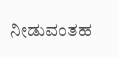ನೀಡುವಂತಹ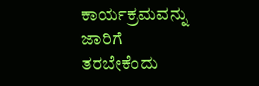ಕಾರ್ಯಕ್ರಮವನ್ನು ಜಾರಿಗೆ ತರಬೇಕೆಂದು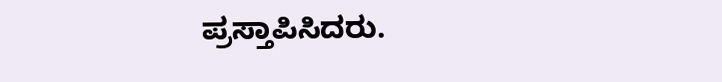ಪ್ರಸ್ತಾಪಿಸಿದರು.